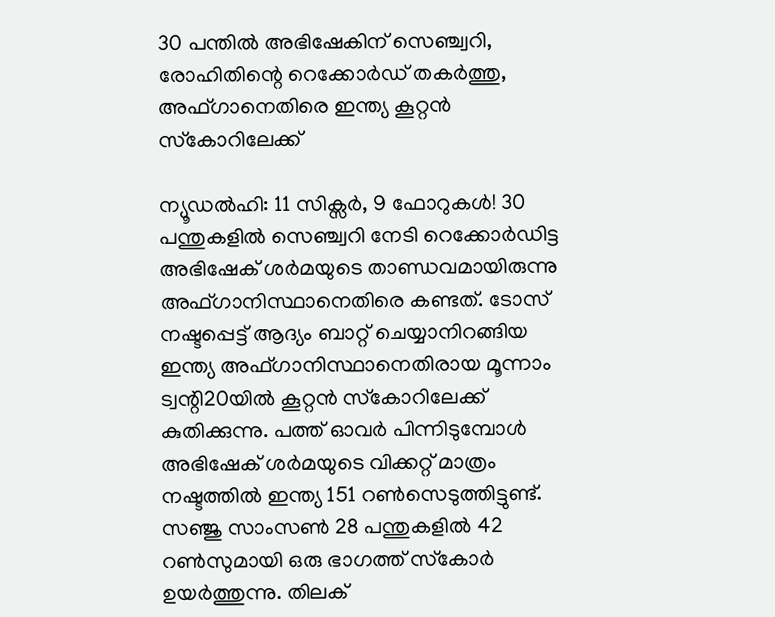30 പന്തില്‍ അഭിഷേകിന് സെഞ്ച്വറി, രോഹിതിന്റെ റെക്കോര്‍ഡ് തകര്‍ത്തു, അഫ്ഗാനെതിരെ ഇന്ത്യ കൂറ്റന്‍ സ്‌കോറിലേക്ക്

ന്യൂഡല്‍ഹി: 11 സിക്സര്‍, 9 ഫോറുകള്‍! 30 പന്തുകളില്‍ സെഞ്ച്വറി നേടി റെക്കോര്‍ഡിട്ട അഭിഷേക് ശര്‍മയുടെ താണ്ഡവമായിരുന്നു അഫ്ഗാനിസ്ഥാനെതിരെ കണ്ടത്. ടോസ് നഷ്ടപ്പെട്ട് ആദ്യം ബാറ്റ് ചെയ്യാനിറങ്ങിയ ഇന്ത്യ അഫ്ഗാനിസ്ഥാനെതിരായ മൂന്നാം ട്വന്റി20യില്‍ കൂറ്റന്‍ സ്‌കോറിലേക്ക് കുതിക്കുന്നു. പത്ത് ഓവര്‍ പിന്നിടുമ്പോള്‍ അഭിഷേക് ശര്‍മയുടെ വിക്കറ്റ് മാത്രം നഷ്ടത്തില്‍ ഇന്ത്യ 151 റണ്‍സെടുത്തിട്ടുണ്ട്. സഞ്ജു സാംസണ്‍ 28 പന്തുകളില്‍ 42 റണ്‍സുമായി ഒരു ഭാഗത്ത് സ്‌കോര്‍ ഉയര്‍ത്തുന്നു. തിലക്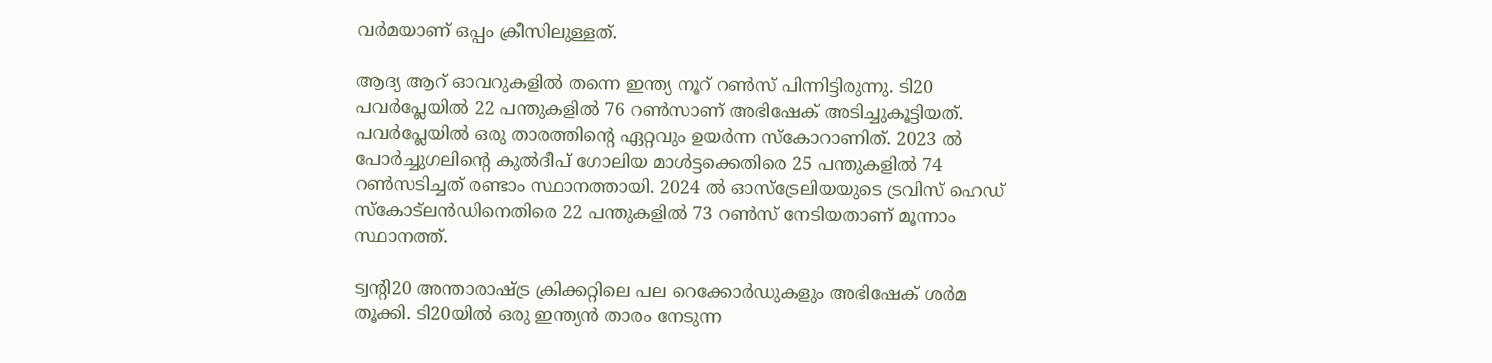വര്‍മയാണ് ഒപ്പം ക്രീസിലുള്ളത്.

ആദ്യ ആറ് ഓവറുകളില്‍ തന്നെ ഇന്ത്യ നൂറ് റണ്‍സ് പിന്നിട്ടിരുന്നു. ടി20 പവര്‍പ്ലേയില്‍ 22 പന്തുകളില്‍ 76 റണ്‍സാണ് അഭിഷേക് അടിച്ചുകൂട്ടിയത്. പവര്‍പ്ലേയില്‍ ഒരു താരത്തിന്റെ ഏറ്റവും ഉയര്‍ന്ന സ്‌കോറാണിത്. 2023 ല്‍ പോര്‍ച്ചുഗലിന്റെ കുല്‍ദീപ് ഗോലിയ മാള്‍ട്ടക്കെതിരെ 25 പന്തുകളില്‍ 74 റണ്‍സടിച്ചത് രണ്ടാം സ്ഥാനത്തായി. 2024 ല്‍ ഓസ്ട്രേലിയയുടെ ട്രവിസ് ഹെഡ് സ്‌കോട്ലന്‍ഡിനെതിരെ 22 പന്തുകളില്‍ 73 റണ്‍സ് നേടിയതാണ് മൂന്നാം സ്ഥാനത്ത്.

ട്വന്റി20 അന്താരാഷ്ട്ര ക്രിക്കറ്റിലെ പല റെക്കോര്‍ഡുകളും അഭിഷേക് ശര്‍മ തൂക്കി. ടി20യില്‍ ഒരു ഇന്ത്യന്‍ താരം നേടുന്ന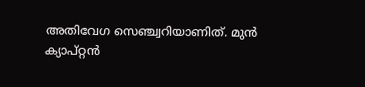അതിവേഗ സെഞ്ച്വറിയാണിത്. മുന്‍ ക്യാപ്റ്റന്‍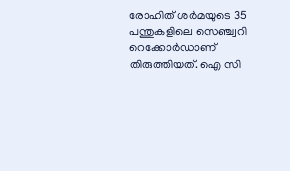രോഹിത് ശര്‍മയുടെ 35 പന്തുകളിലെ സെഞ്ച്വറി റെക്കോര്‍ഡാണ് തിരുത്തിയത്. ഐ സി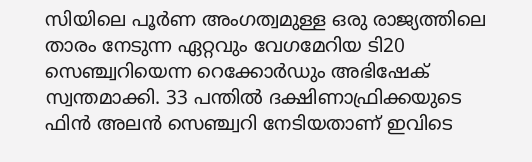സിയിലെ പൂര്‍ണ അംഗത്വമുള്ള ഒരു രാജ്യത്തിലെ താരം നേടുന്ന ഏറ്റവും വേഗമേറിയ ടി20 സെഞ്ച്വറിയെന്ന റെക്കോര്‍ഡും അഭിഷേക് സ്വന്തമാക്കി. 33 പന്തില്‍ ദക്ഷിണാഫ്രിക്കയുടെ ഫിന്‍ അലന്‍ സെഞ്ച്വറി നേടിയതാണ് ഇവിടെ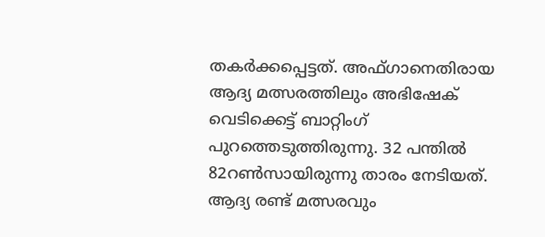തകര്‍ക്കപ്പെട്ടത്. അഫ്ഗാനെതിരായ ആദ്യ മത്സരത്തിലും അഭിഷേക് വെടിക്കെട്ട് ബാറ്റിംഗ് പുറത്തെടുത്തിരുന്നു. 32 പന്തില്‍ 82റണ്‍സായിരുന്നു താരം നേടിയത്. ആദ്യ രണ്ട് മത്സരവും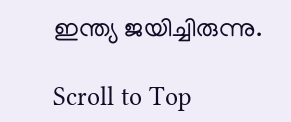ഇന്ത്യ ജയിച്ചിരുന്നു.

Scroll to Top